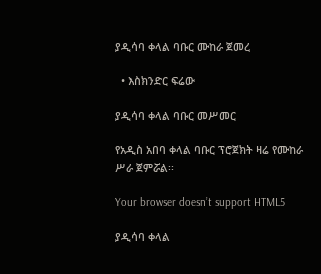ያዲሳባ ቀላል ባቡር ሙከራ ጀመረ

  • እስክንድር ፍሬው

ያዲሳባ ቀላል ባቡር መሥመር

የአዲስ አበባ ቀላል ባቡር ፕሮጀክት ዛሬ የሙከራ ሥራ ጀምሯል፡፡

Your browser doesn’t support HTML5

ያዲሳባ ቀላል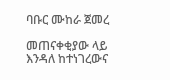ባቡር ሙከራ ጀመረ

መጠናቀቂያው ላይ እንዳለ ከተነገረውና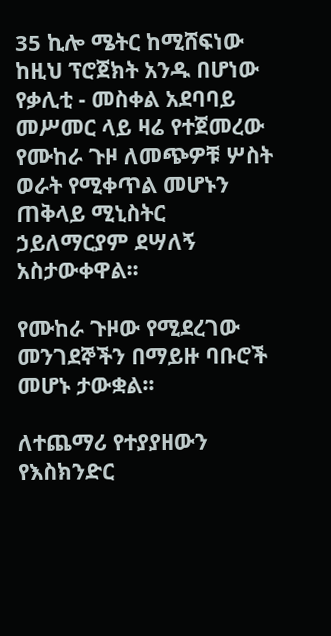35 ኪሎ ሜትር ከሚሸፍነው ከዚህ ፕሮጀክት አንዱ በሆነው የቃሊቲ - መስቀል አደባባይ መሥመር ላይ ዛሬ የተጀመረው የሙከራ ጉዞ ለመጭዎቹ ሦስት ወራት የሚቀጥል መሆኑን ጠቅላይ ሚኒስትር ኃይለማርያም ደሣለኝ አስታውቀዋል፡፡

የሙከራ ጉዞው የሚደረገው መንገደኞችን በማይዙ ባቡሮች መሆኑ ታውቋል፡፡

ለተጨማሪ የተያያዘውን የእስክንድር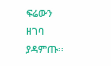ፍሬውን ዘገባ ያዳምጡ፡፡